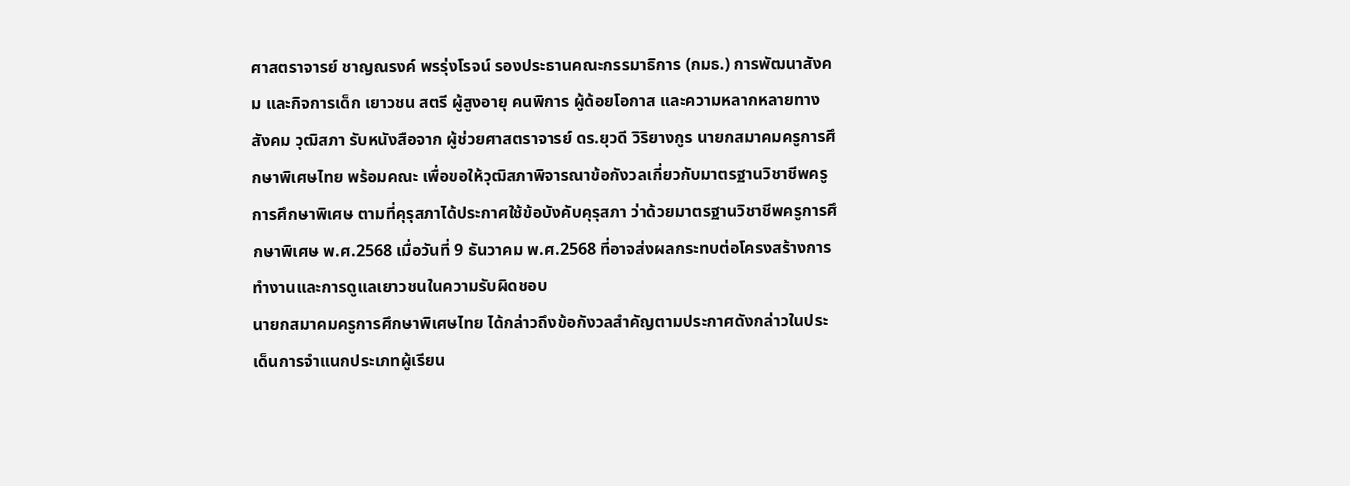ศาสตราจารย์ ชาญณรงค์ พรรุ่งโรจน์ รองประธานคณะกรรมาธิการ (กมธ.) การพัฒนาสังคม และกิจการเด็ก เยาวชน สตรี ผู้สูงอายุ คนพิการ ผู้ด้อยโอกาส และความหลากหลายทางสังคม วุฒิสภา รับหนังสือจาก ผู้ช่วยศาสตราจารย์ ดร.ยุวดี วิริยางกูร นายกสมาคมครูการศึกษาพิเศษไทย พร้อมคณะ เพื่อขอให้วุฒิสภาพิจารณาข้อกังวลเกี่ยวกับมาตรฐานวิชาชีพครูการศึกษาพิเศษ ตามที่คุรุสภาได้ประกาศใช้ข้อบังคับคุรุสภา ว่าด้วยมาตรฐานวิชาชีพครูการศึกษาพิเศษ พ.ศ.2568 เมื่อวันที่ 9 ธันวาคม พ.ศ.2568 ที่อาจส่งผลกระทบต่อโครงสร้างการทำงานและการดูแลเยาวชนในความรับผิดชอบ
นายกสมาคมครูการศึกษาพิเศษไทย ได้กล่าวถึงข้อกังวลสำคัญตามประกาศดังกล่าวในประเด็นการจำแนกประเภทผู้เรียน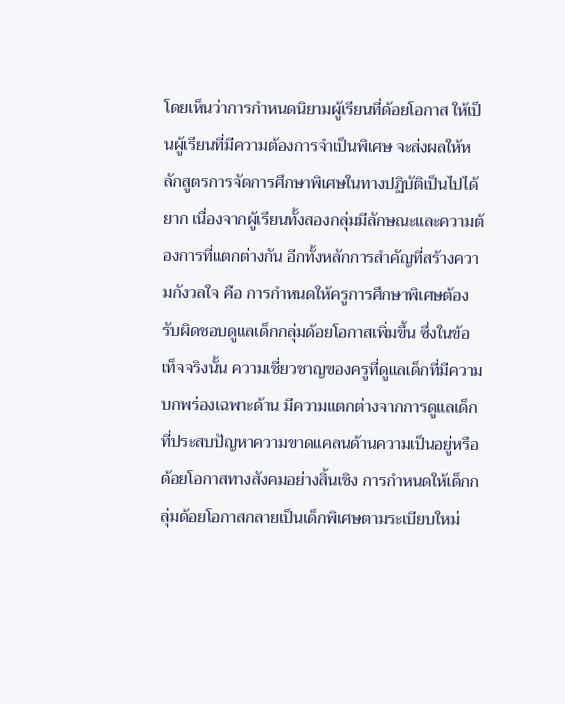โดยเห็นว่าการกำหนดนิยามผู้เรียนที่ด้อยโอกาส ให้เป็นผู้เรียนที่มีความต้องการจำเป็นพิเศษ จะส่งผลให้หลักสูตรการจัดการศึกษาพิเศษในทางปฏิบัติเป็นไปได้ยาก เนื่องจากผู้เรียนทั้งสองกลุ่มมีลักษณะและความต้องการที่แตกต่างกัน อีกทั้งหลักการสำคัญที่สร้างความกังวลใจ คือ การกำหนดให้ครูการศึกษาพิเศษต้องรับผิดชอบดูแลเด็กกลุ่มด้อยโอกาสเพิ่มขึ้น ซึ่งในข้อเท็จจริงนั้น ความเชี่ยวชาญของครูที่ดูแลเด็กที่มีความบกพร่องเฉพาะด้าน มีความแตกต่างจากการดูแลเด็กที่ประสบปัญหาความขาดแคลนด้านความเป็นอยู่หรือด้อยโอกาสทางสังคมอย่างสิ้นเชิง การกำหนดให้เด็กกลุ่มด้อยโอกาสกลายเป็นเด็กพิเศษตามระเบียบใหม่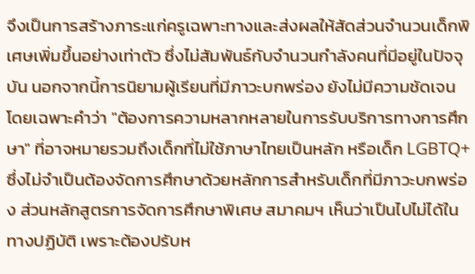จึงเป็นการสร้างภาระแก่ครูเฉพาะทางและส่งผลให้สัดส่วนจำนวนเด็กพิเศษเพิ่มขึ้นอย่างเท่าตัว ซึ่งไม่สัมพันธ์กับจำนวนกำลังคนที่มีอยู่ในปัจจุบัน นอกจากนี้การนิยามผู้เรียนที่มีภาวะบกพร่อง ยังไม่มีความชัดเจน โดยเฉพาะคำว่า "ต้องการความหลากหลายในการรับบริการทางการศึกษา" ที่อาจหมายรวมถึงเด็กที่ไม่ใช้ภาษาไทยเป็นหลัก หรือเด็ก LGBTQ+ ซึ่งไม่จำเป็นต้องจัดการศึกษาด้วยหลักการสำหรับเด็กที่มีภาวะบกพร่อง ส่วนหลักสูตรการจัดการศึกษาพิเศษ สมาคมฯ เห็นว่าเป็นไปไม่ได้ในทางปฏิบัติ เพราะต้องปรับห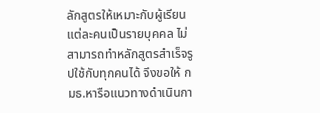ลักสูตรให้เหมาะกับผู้เรียนแต่ละคนเป็นรายบุคคล ไม่สามารถทำหลักสูตรสำเร็จรูปใช้กับทุกคนได้ จึงขอให้ กมธ.หารือแนวทางดำเนินกา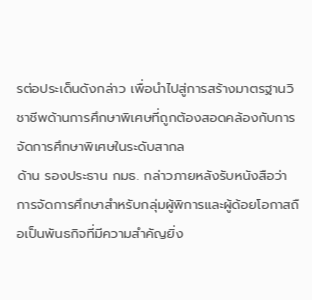รต่อประเด็นดังกล่าว เพื่อนำไปสู่การสร้างมาตรฐานวิชาชีพด้านการศึกษาพิเศษที่ถูกต้องสอดคล้องกับการจัดการศึกษาพิเศษในระดับสากล
ด้าน รองประธาน กมธ. กล่าวภายหลังรับหนังสือว่า การจัดการศึกษาสำหรับกลุ่มผู้พิการและผู้ด้อยโอกาสถือเป็นพันธกิจที่มีความสำคัญยิ่ง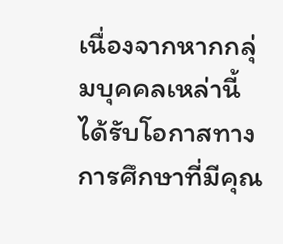เนื่องจากหากกลุ่มบุคคลเหล่านี้ได้รับโอกาสทางการศึกษาที่มีคุณ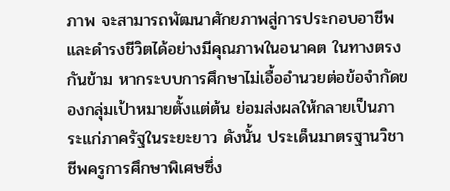ภาพ จะสามารถพัฒนาศักยภาพสู่การประกอบอาชีพและดำรงชีวิตได้อย่างมีคุณภาพในอนาคต ในทางตรงกันข้าม หากระบบการศึกษาไม่เอื้ออำนวยต่อข้อจำกัดของกลุ่มเป้าหมายตั้งแต่ต้น ย่อมส่งผลให้กลายเป็นภาระแก่ภาครัฐในระยะยาว ดังนั้น ประเด็นมาตรฐานวิชาชีพครูการศึกษาพิเศษซึ่ง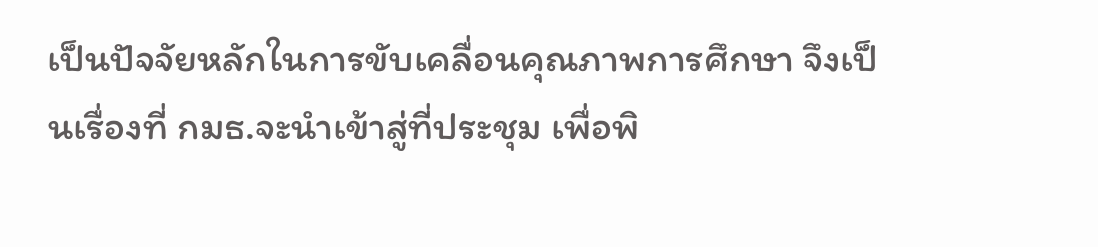เป็นปัจจัยหลักในการขับเคลื่อนคุณภาพการศึกษา จึงเป็นเรื่องที่ กมธ.จะนำเข้าสู่ที่ประชุม เพื่อพิ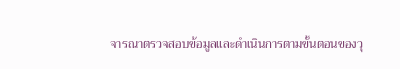จารณาตรวจสอบข้อมูลและดำเนินการตามขั้นตอนของวุ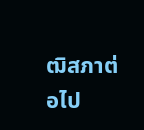ฒิสภาต่อไป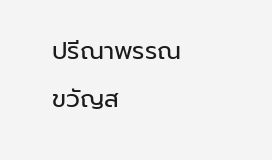ปรีณาพรรณ ขวัญส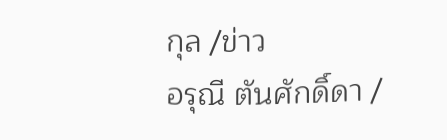กุล /ข่าว
อรุณี ตันศักดิ์ดา /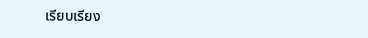เรียบเรียง